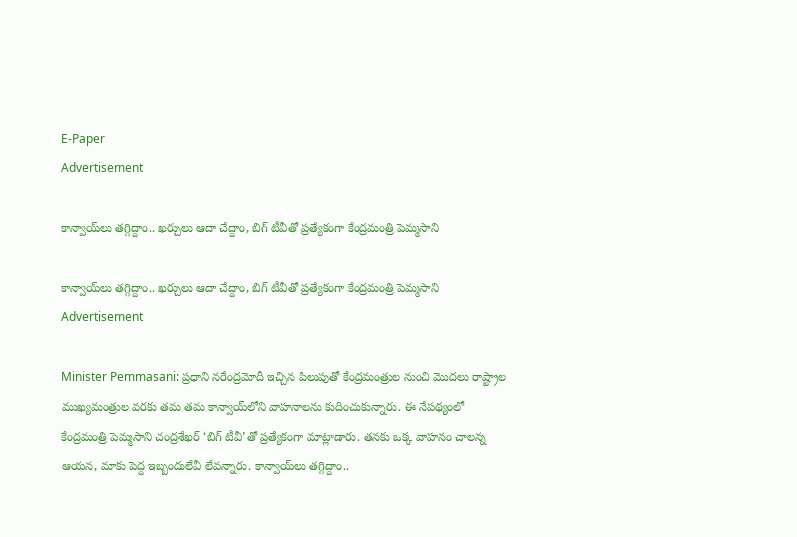E-Paper
Advertisement

కాన్వాయ్‌లు తగ్గిద్దాం.. ఖర్చులు ఆదా చేద్దాం, బిగ్ టీవీతో ప్రత్యేకంగా కేంద్రమంత్రి పెమ్మసాని

కాన్వాయ్‌లు తగ్గిద్దాం.. ఖర్చులు ఆదా చేద్దాం, బిగ్ టీవీతో ప్రత్యేకంగా కేంద్రమంత్రి పెమ్మసాని
Advertisement

Minister Pemmasani: ప్రధాని నరేంద్రమోదీ ఇచ్చిన పిలుపుతో కేంద్రమంత్రుల నుంచి మొదలు రాష్ట్రాల ముఖ్యమంత్రుల వరకు తమ తమ కాన్వాయ్‌లోని వాహనాలను కుదించుకున్నారు. ఈ నేపథ్యంలో కేంద్రమంత్రి పెమ్మసాని చంద్రశేఖర్ ‘బిగ్ టీవీ’తో ప్రత్యేకంగా మాట్లాడారు. తనకు ఒక్క వాహనం చాలన్న ఆయన, మాకు పెద్ద ఇబ్బందులేవీ లేవన్నారు. కాన్వాయ్‌లు తగ్గిద్దాం..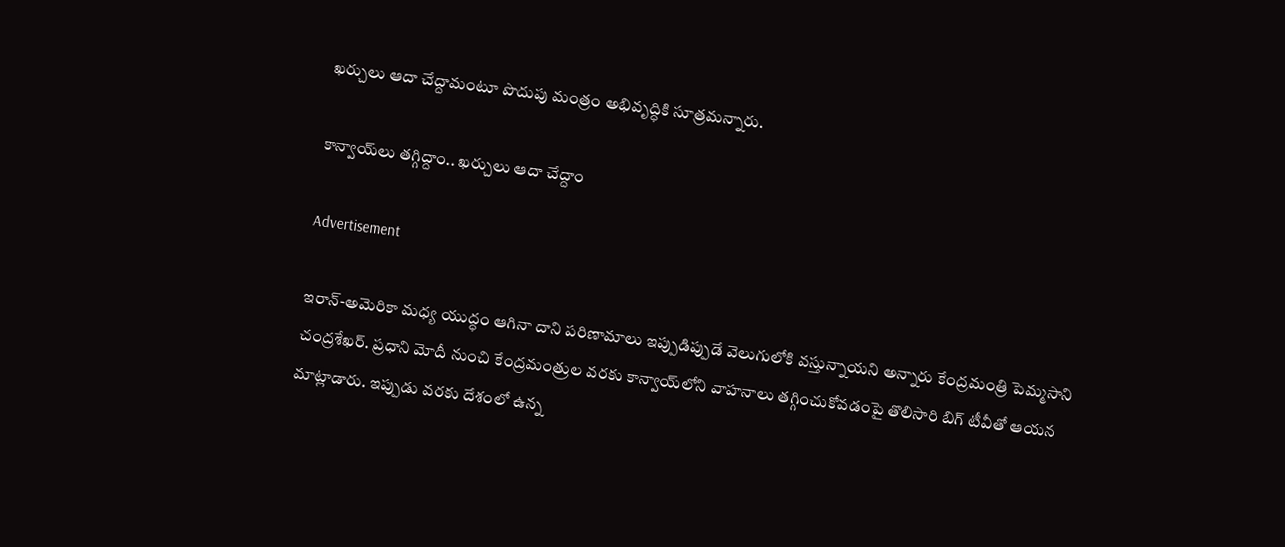ఖర్చులు ఆదా చేద్దామంటూ పొదుపు మంత్రం అభివృద్ధికి సూత్రమన్నారు.

కాన్వాయ్‌లు తగ్గిద్దాం.. ఖర్చులు ఆదా చేద్దాం

Advertisement

ఇరాన్-అమెరికా మధ్య యుద్ధం ఆగినా దాని పరిణామాలు ఇప్పుడిప్పుడే వెలుగులోకి వస్తున్నాయని అన్నారు కేంద్రమంత్రి పెమ్మసాని చంద్రశేఖర్. ప్రధాని మోదీ నుంచి కేంద్రమంత్రుల వరకు కాన్వాయ్‌లోని వాహనాలు తగ్గించుకోవడంపై తొలిసారి బిగ్ టీవీతో ఆయన మాట్లాడారు. ఇప్పుడు వరకు దేశంలో ఉన్న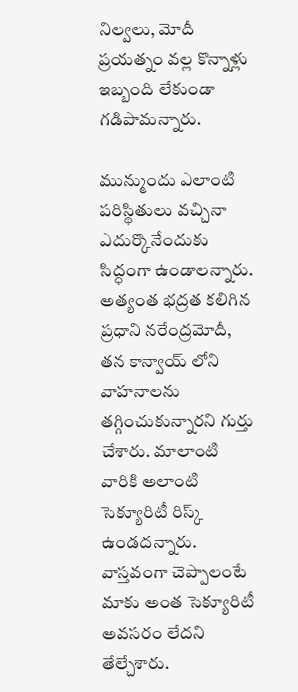నిల్వలు, మోదీ ప్రయత్నం వల్ల కొన్నాళ్లు ఇబ్బంది లేకుండా గడిపామన్నారు.

మున్ముందు ఎలాంటి పరిస్థితులు వచ్చినా ఎదుర్కొనేందుకు సిద్ధంగా ఉండాలన్నారు. అత్యంత భద్రత కలిగిన ప్రధాని నరేంద్రమోదీ, తన కాన్వాయ్ లోని వాహనాలను తగ్గించుకున్నారని గుర్తు చేశారు. మాలాంటి వారికి అలాంటి సెక్యూరిటీ రిస్క్ ఉండదన్నారు. వాస్తవంగా చెప్పాలంటే మాకు అంత సెక్యూరిటీ అవసరం లేదని తేల్చేశారు.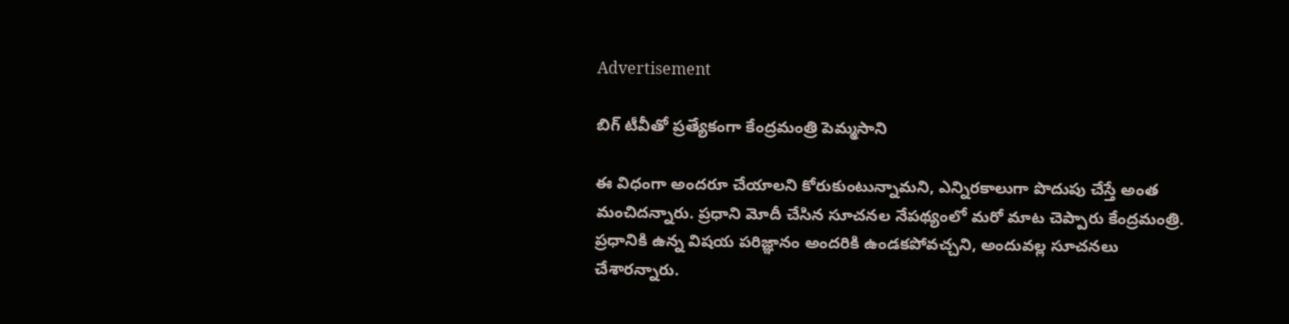Advertisement

బిగ్ టీవీతో ప్రత్యేకంగా కేంద్రమంత్రి పెమ్మసాని

ఈ విధంగా అందరూ చేయాలని కోరుకుంటున్నామని, ఎన్నిరకాలుగా పొదుపు చేస్తే అంత మంచిదన్నారు. ప్రధాని మోదీ చేసిన సూచనల నేపథ్యంలో మరో మాట చెప్పారు కేంద్రమంత్రి. ప్రధానికి ఉన్న విషయ పరిజ్ఞానం అందరికి ఉండకపోవచ్చని, అందువల్ల సూచనలు చేశారన్నారు.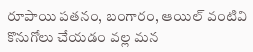రూపాయి పతనం, బంగారం, ఆయిల్ వంటివి కొనుగోలు చేయడం వల్ల మన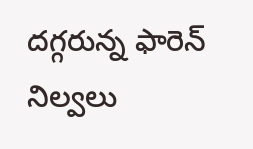దగ్గరున్న ఫారెన్ నిల్వలు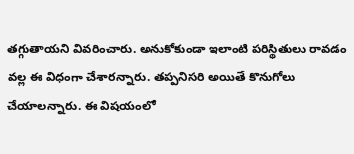తగ్గుతాయని వివరించారు. అనుకోకుండా ఇలాంటి పరిస్థితులు రావడం వల్ల ఈ విధంగా చేశారన్నారు. తప్పనిసరి అయితే కొనుగోలు చేయాలన్నారు. ఈ విషయంలో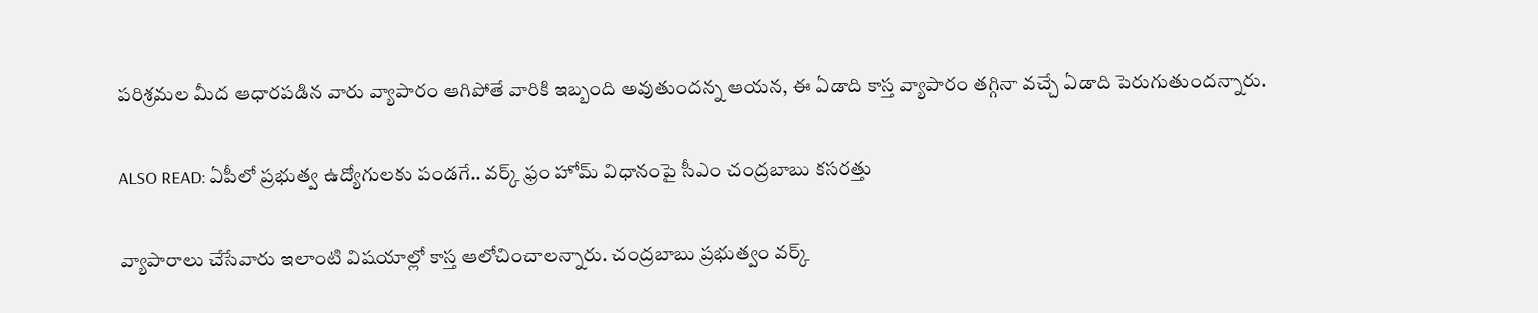పరిశ్రమల మీద ఆధారపడిన వారు వ్యాపారం ఆగిపోతే వారికి ఇబ్బంది అవుతుందన్న ఆయన, ఈ ఏడాది కాస్త వ్యాపారం తగ్గినా వచ్చే ఏడాది పెరుగుతుందన్నారు.

ALSO READ: ఏపీలో ప్రభుత్వ ఉద్యోగులకు పండగే.. వర్క్ ఫ్రం హోమ్ విధానంపై సీఎం చంద్రబాబు కసరత్తు

వ్యాపారాలు చేసేవారు ఇలాంటి విషయాల్లో కాస్త ఆలోచించాలన్నారు. చంద్రబాబు ప్రభుత్వం వర్క్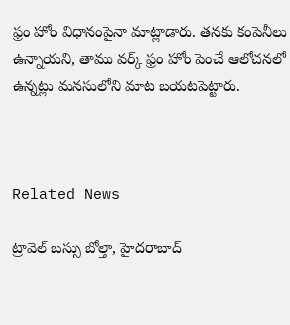ఫ్రం హోం విధానంపైనా మాట్లాడారు. తనకు కంపెనీలు ఉన్నాయని, తాము వర్క్ ఫ్రం హోం పెంచే ఆలోచనలో ఉన్నట్లు మనసులోని మాట బయటపెట్టారు.



Related News

ట్రావెల్ బస్సు బోల్తా, హైదరాబాద్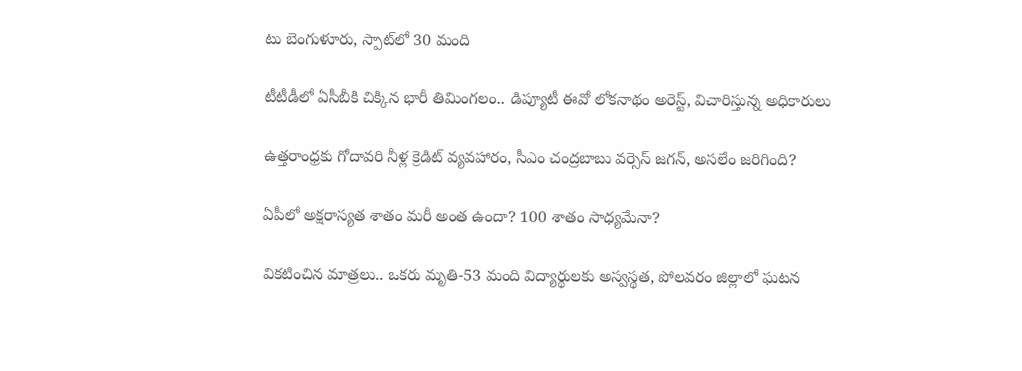టు బెంగుళూరు, స్పాట్‌లో 30 మంది

టీటీడీలో ఏసీబీకి చిక్కిన భారీ తిమింగలం.. డిప్యూటీ ఈవో లోకనాథం అరెస్ట్, విచారిస్తున్న అధికారులు

ఉత్తరాంధ్రకు గోదావరి నీళ్ల క్రెడిట్ వ్యవహారం, సీఎం చంద్రబాబు వర్సెస్ జగన్, అసలేం జరిగింది?

ఏపీలో అక్షరాస్యత శాతం మరీ అంత ఉందా? 100 శాతం సాధ్యమేనా?

వికటించిన మాత్రలు.. ఒకరు మృతి-53 మంది విద్యార్థులకు అస్వస్థత, పోలవరం జిల్లాలో ఘటన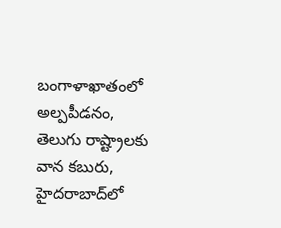బంగాళాఖాతంలో అల్పపీడనం, తెలుగు రాష్ట్రాలకు వాన కబురు, హైదరాబాద్‌లో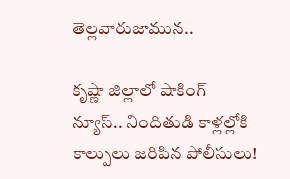తెల్లవారుజామున..

కృష్ణా జిల్లాలో షాకింగ్ న్యూస్.. నిందితుడి కాళ్లల్లోకి కాల్పులు జరిపిన పోలీసులు!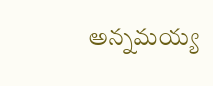అన్నమయ్య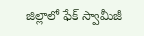జిల్లాలో ఫేక్ స్వామీజీ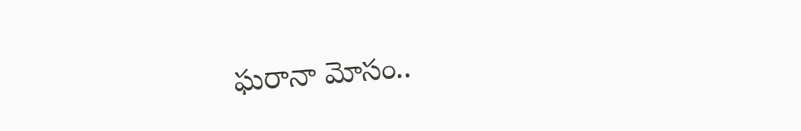ఘరానా మోసం..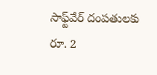సాఫ్ట్‌వేర్ దంపతులకు రూ. 2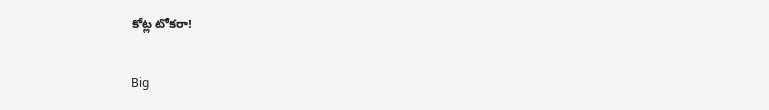కోట్ల టోకరా!

Big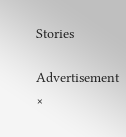Stories

Advertisement
×